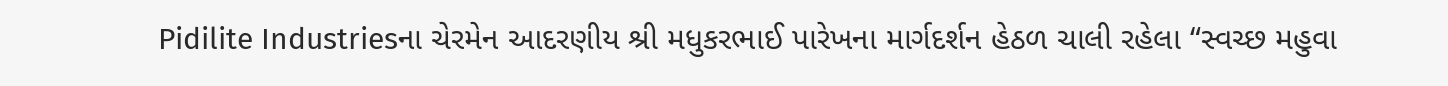Pidilite Industriesના ચેરમેન આદરણીય શ્રી મધુકરભાઈ પારેખના માર્ગદર્શન હેઠળ ચાલી રહેલા “સ્વચ્છ મહુવા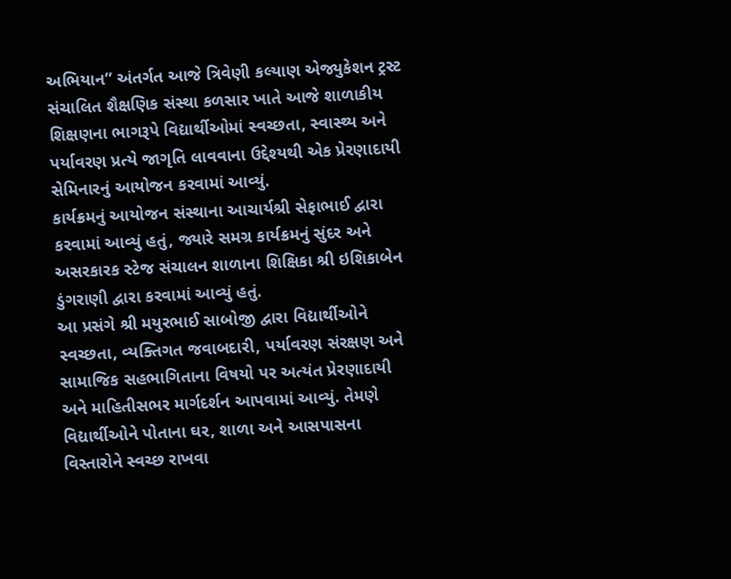અભિયાન” અંતર્ગત આજે ત્રિવેણી કલ્યાણ એજ્યુકેશન ટ્રસ્ટ સંચાલિત શૈક્ષણિક સંસ્થા કળસાર ખાતે આજે શાળાકીય શિક્ષણના ભાગરૂપે વિદ્યાર્થીઓમાં સ્વચ્છતા, સ્વાસ્થ્ય અને પર્યાવરણ પ્રત્યે જાગૃતિ લાવવાના ઉદ્દેશ્યથી એક પ્રેરણાદાયી સેમિનારનું આયોજન કરવામાં આવ્યું.
કાર્યક્રમનું આયોજન સંસ્થાના આચાર્યશ્રી સેફાભાઈ દ્વારા કરવામાં આવ્યું હતું, જ્યારે સમગ્ર કાર્યક્રમનું સુંદર અને અસરકારક સ્ટેજ સંચાલન શાળાના શિક્ષિકા શ્રી ઇશિકાબેન ડુંગરાણી દ્વારા કરવામાં આવ્યું હતું.
આ પ્રસંગે શ્રી મયુરભાઈ સાબોજી દ્વારા વિદ્યાર્થીઓને સ્વચ્છતા, વ્યક્તિગત જવાબદારી, પર્યાવરણ સંરક્ષણ અને સામાજિક સહભાગિતાના વિષયો પર અત્યંત પ્રેરણાદાયી અને માહિતીસભર માર્ગદર્શન આપવામાં આવ્યું. તેમણે વિદ્યાર્થીઓને પોતાના ઘર, શાળા અને આસપાસના વિસ્તારોને સ્વચ્છ રાખવા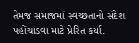તેમજ સમાજમાં સ્વચ્છતાનો સંદેશ પહોંચાડવા માટે પ્રેરિત કર્યા.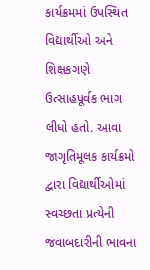કાર્યક્રમમાં ઉપસ્થિત વિદ્યાર્થીઓ અને શિક્ષકગણે ઉત્સાહપૂર્વક ભાગ લીધો હતો. આવા જાગૃતિમૂલક કાર્યક્રમો દ્વારા વિદ્યાર્થીઓમાં સ્વચ્છતા પ્રત્યેની જવાબદારીની ભાવના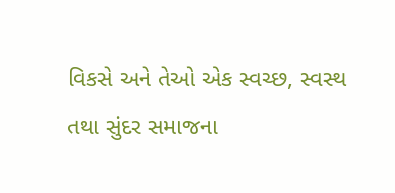વિકસે અને તેઓ એક સ્વચ્છ, સ્વસ્થ તથા સુંદર સમાજના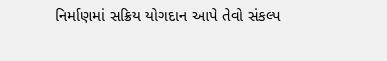નિર્માણમાં સક્રિય યોગદાન આપે તેવો સંકલ્પ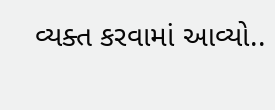વ્યક્ત કરવામાં આવ્યો..